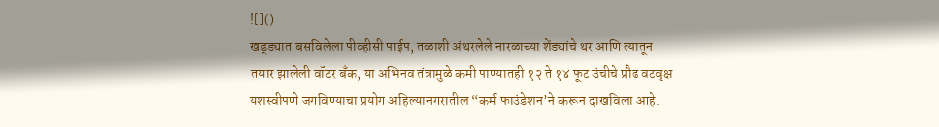![]()
खड्ड्यात बसविलेला पीव्हीसी पाईप, तळाशी अंथरलेले नारळाच्या शेंड्यांचे थर आणि त्यातून तयार झालेली वॉटर बँक, या अभिनव तंत्रामुळे कमी पाण्यातही १२ ते १४ फूट उंचीचे प्रौढ वटवृक्ष यशस्वीपणे जगविण्याचा प्रयोग अहिल्यानगरातील “कर्म फाउंडेशन’ने करून दाखविला आहे.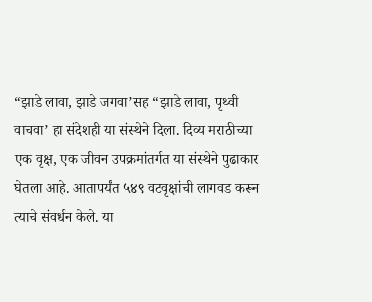“झाडे लावा, झाडे जगवा’सह “झाडे लावा, पृथ्वी वाचवा’ हा संदेशही या संस्थेने दिला. दिव्य मराठीच्या एक वृक्ष, एक जीवन उपक्रमांतर्गत या संस्थेने पुढाकार घेतला आहे. आतापर्यंत ५४९ वटवृक्षांची लागवड करून त्याचे संवर्धन केले. या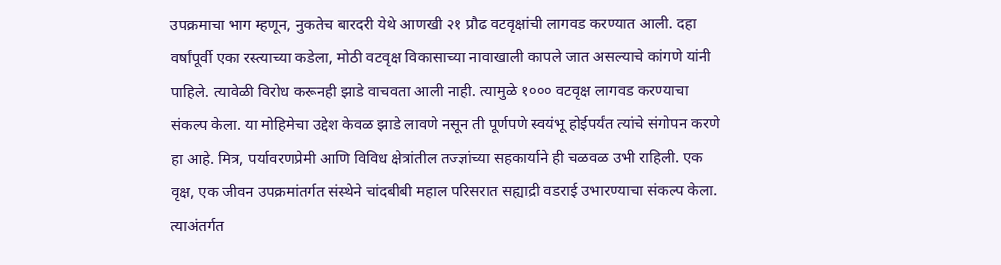उपक्रमाचा भाग म्हणून, नुकतेच बारदरी येथे आणखी २१ प्रौढ वटवृक्षांची लागवड करण्यात आली. दहा वर्षांपूर्वी एका रस्त्याच्या कडेला, मोठी वटवृक्ष विकासाच्या नावाखाली कापले जात असल्याचे कांगणे यांनी पाहिले. त्यावेळी विरोध करूनही झाडे वाचवता आली नाही. त्यामुळे १००० वटवृक्ष लागवड करण्याचा संकल्प केला. या मोहिमेचा उद्देश केवळ झाडे लावणे नसून ती पूर्णपणे स्वयंभू होईपर्यंत त्यांचे संगोपन करणे हा आहे. मित्र, पर्यावरणप्रेमी आणि विविध क्षेत्रांतील तज्ज्ञांच्या सहकार्याने ही चळवळ उभी राहिली. एक वृक्ष, एक जीवन उपक्रमांतर्गत संस्थेने चांदबीबी महाल परिसरात सह्याद्री वडराई उभारण्याचा संकल्प केला. त्याअंतर्गत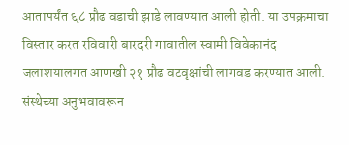आतापर्यंत ६८ प्रौढ वडाची झाडे लावण्यात आली होती. या उपक्रमाचा विस्तार करत रविवारी बारदरी गावातील स्वामी विवेकानंद जलाशयालगत आणखी २१ प्रौढ वटवृक्षांची लागवड करण्यात आली. संस्थेच्या अनुभवावरून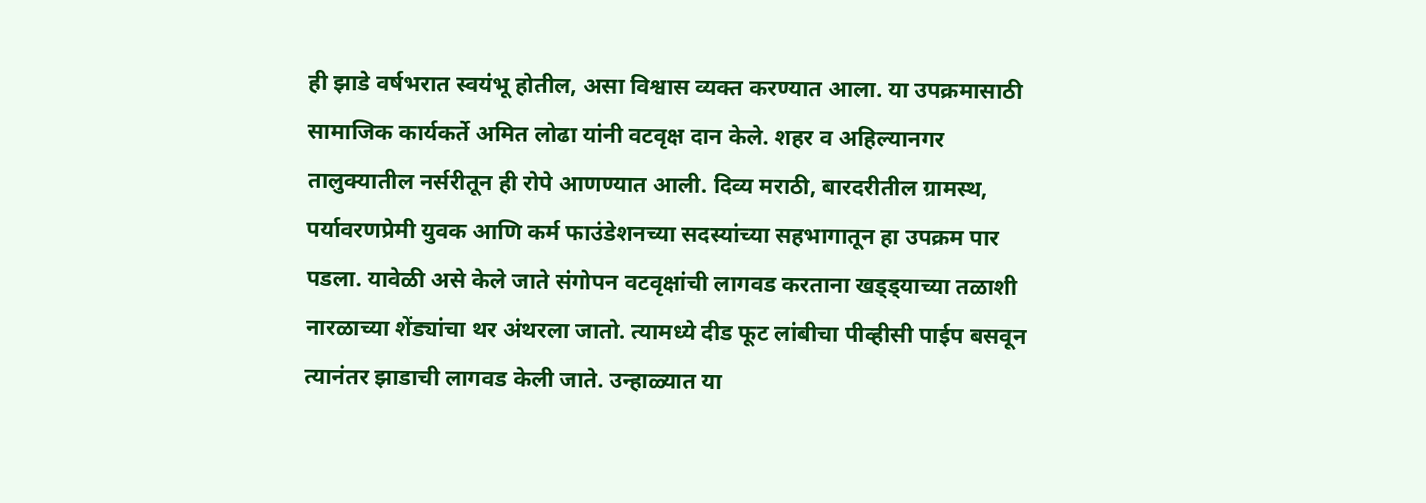ही झाडे वर्षभरात स्वयंभू होतील, असा विश्वास व्यक्त करण्यात आला. या उपक्रमासाठी सामाजिक कार्यकर्ते अमित लोढा यांनी वटवृक्ष दान केले. शहर व अहिल्यानगर तालुक्यातील नर्सरीतून ही रोपे आणण्यात आली. दिव्य मराठी, बारदरीतील ग्रामस्थ, पर्यावरणप्रेमी युवक आणि कर्म फाउंडेशनच्या सदस्यांच्या सहभागातून हा उपक्रम पार पडला. यावेळी असे केले जाते संगोपन वटवृक्षांची लागवड करताना खड्ड्याच्या तळाशी नारळाच्या शेंड्यांचा थर अंथरला जातो. त्यामध्ये दीड फूट लांबीचा पीव्हीसी पाईप बसवून त्यानंतर झाडाची लागवड केली जाते. उन्हाळ्यात या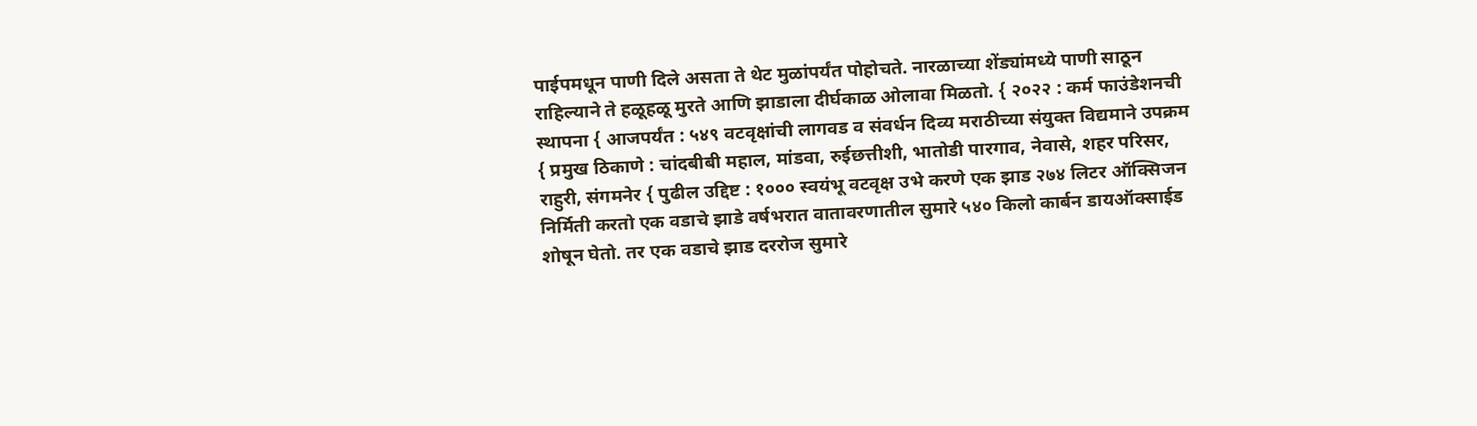पाईपमधून पाणी दिले असता ते थेट मुळांपर्यंत पोहोचते. नारळाच्या शेंड्यांमध्ये पाणी साठून राहिल्याने ते हळूहळू मुरते आणि झाडाला दीर्घकाळ ओलावा मिळतो. { २०२२ : कर्म फाउंडेशनची स्थापना { आजपर्यंत : ५४९ वटवृक्षांची लागवड व संवर्धन दिव्य मराठीच्या संयुक्त विद्यमाने उपक्रम { प्रमुख ठिकाणे : चांदबीबी महाल, मांडवा, रुईछत्तीशी, भातोडी पारगाव, नेवासे, शहर परिसर, राहुरी, संगमनेर { पुढील उद्दिष्ट : १००० स्वयंभू वटवृक्ष उभे करणे एक झाड २७४ लिटर ऑक्सिजन निर्मिती करतो एक वडाचे झाडे वर्षभरात वातावरणातील सुमारे ५४० किलो कार्बन डायऑक्साईड शोषून घेतो. तर एक वडाचे झाड दररोज सुमारे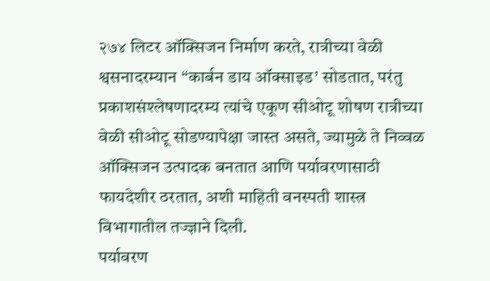२७४ लिटर ऑक्सिजन निर्माण करते, रात्रीच्या वेळी श्वसनादरम्यान “कार्बन डाय ऑक्साइड’ सोडतात, परंतु प्रकाशसंश्लेषणादरम्य त्यांचे एकूण सीओटू शोषण रात्रीच्या वेळी सीओटू सोडण्यापेक्षा जास्त असते, ज्यामुळे ते निव्वळ ऑक्सिजन उत्पादक बनतात आणि पर्यावरणासाठी फायदेशीर ठरतात, अशी माहिती वनस्पती शास्त्र विभागातील तज्ज्ञाने दिली.
पर्यावरण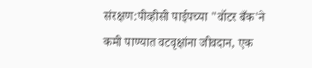संरक्षण:पीव्हीसी पाईपच्या "वॉटर बँक'ने कमी पाण्यात वटवृक्षांना जीवदान, एक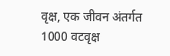वृक्ष, एक जीवन अंतर्गत 1000 वटवृक्ष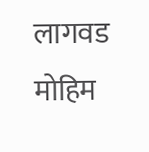लागवड मोहिम